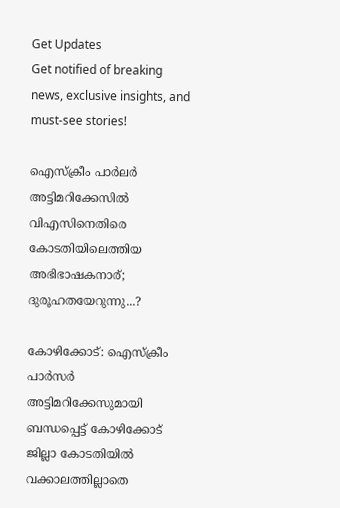Get Updates
Get notified of breaking news, exclusive insights, and must-see stories!

ഐസ്‌ക്രീം പാര്‍ലര്‍ അട്ടിമറിക്കേസില്‍ വിഎസിനെതിരെ കോടതിയിലെത്തിയ അഭിഭാഷകനാര്; ദുരൂഹതയേറുന്നു...?

കോഴിക്കോട്: ഐസ്‌ക്രീം പാര്‍സര്‍ അട്ടിമറിക്കേസുമായി ബന്ധപ്പെട്ട് കോഴിക്കോട് ജില്ലാ കോടതിയില്‍ വക്കാലത്തില്ലാതെ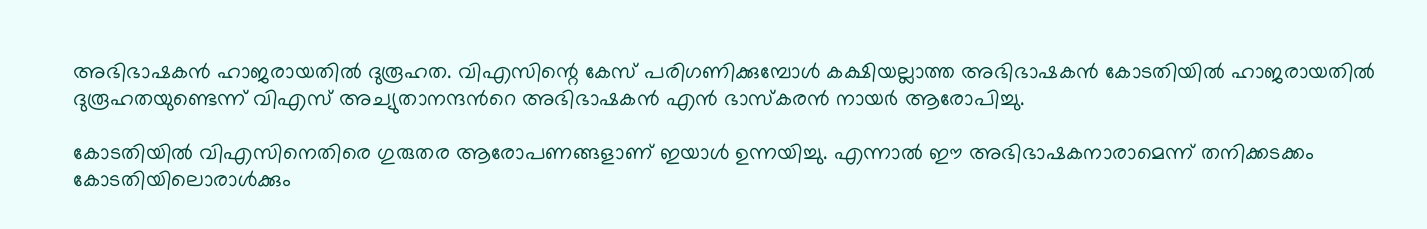അഭിഭാഷകന്‍ ഹാജരായതില്‍ ദുരൂഹത. വിഎസിന്റെ കേസ് പരിഗണിക്കുമ്പോള്‍ കക്ഷിയല്ലാത്ത അഭിഭാഷകന്‍ കോടതിയില്‍ ഹാജരായതില്‍ ദുരൂഹതയുണ്ടെന്ന് വിഎസ് അച്യുതാനന്ദന്‍റെ അഭിഭാഷകന്‍ എന്‍ ഭാസ്‌കരന്‍ നായര്‍ ആരോപിച്ചു.

കോടതിയില്‍ വിഎസിനെതിരെ ഗുരുതര ആരോപണങ്ങളാണ് ഇയാള്‍ ഉന്നയിച്ചു. എന്നാല്‍ ഈ അഭിഭാഷകനാരാമെന്ന് തനിക്കടക്കം കോടതിയിലൊരാള്‍ക്കും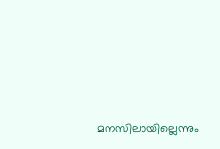മനസിലായില്ലെന്നും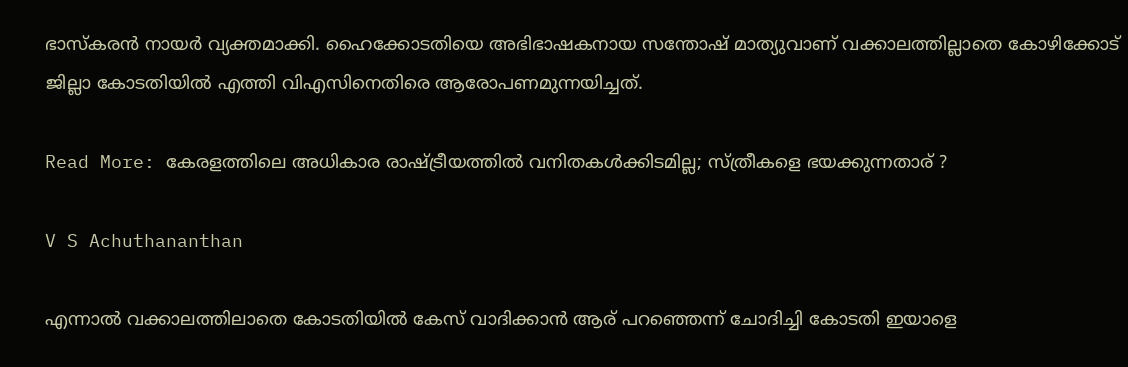ഭാസ്‌കരന്‍ നായര്‍ വ്യക്തമാക്കി. ഹൈക്കോടതിയെ അഭിഭാഷകനായ സന്തോഷ് മാത്യുവാണ് വക്കാലത്തില്ലാതെ കോഴിക്കോട് ജില്ലാ കോടതിയില്‍ എത്തി വിഎസിനെതിരെ ആരോപണമുന്നയിച്ചത്.

Read More: കേരളത്തിലെ അധികാര രാഷ്ട്രീയത്തില്‍ വനിതകള്‍ക്കിടമില്ല; സ്ത്രീകളെ ഭയക്കുന്നതാര് ?

V S Achuthananthan

എന്നാല്‍ വക്കാലത്തിലാതെ കോടതിയില്‍ കേസ് വാദിക്കാന്‍ ആര് പറഞ്ഞെന്ന് ചോദിച്ചി കോടതി ഇയാളെ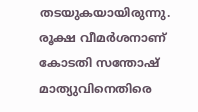തടയുകയായിരുന്നു. രൂക്ഷ വീമര്‍ശനാണ് കോടതി സന്തോഷ് മാത്യുവിനെതിരെ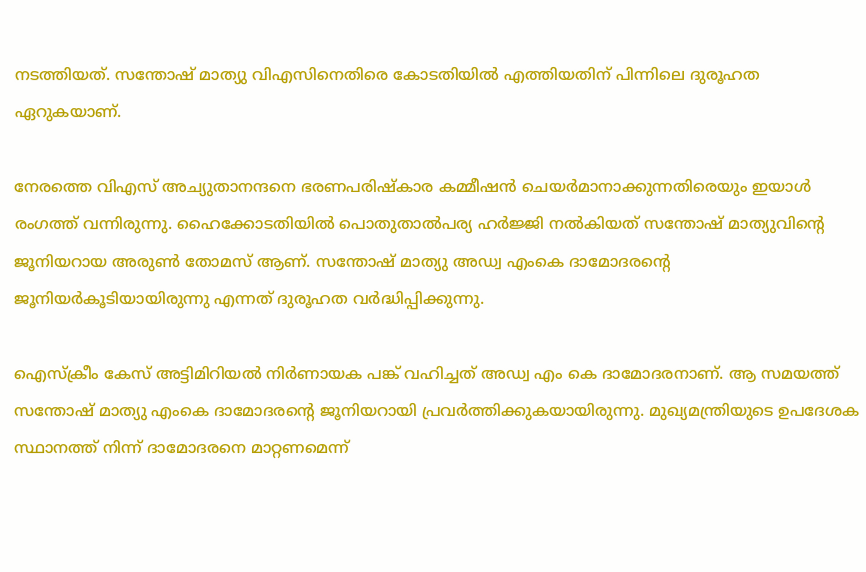നടത്തിയത്. സന്തോഷ് മാത്യു വിഎസിനെതിരെ കോടതിയില്‍ എത്തിയതിന് പിന്നിലെ ദുരൂഹത ഏറുകയാണ്.

നേരത്തെ വിഎസ് അച്യുതാനന്ദനെ ഭരണപരിഷ്‌കാര കമ്മീഷന്‍ ചെയര്‍മാനാക്കുന്നതിരെയും ഇയാള്‍ രംഗത്ത് വന്നിരുന്നു. ഹൈക്കോടതിയില്‍ പൊതുതാല്‍പര്യ ഹര്‍ജ്ജി നല്‍കിയത് സന്തോഷ് മാത്യുവിന്റെ ജൂനിയറായ അരുണ്‍ തോമസ് ആണ്. സന്തോഷ് മാത്യു അഡ്വ എംകെ ദാമോദരന്റെ ജൂനിയര്‍കൂടിയായിരുന്നു എന്നത് ദുരൂഹത വര്‍ദ്ധിപ്പിക്കുന്നു.

ഐസ്‌ക്രീം കേസ് അട്ടിമിറിയല്‍ നിര്‍ണായക പങ്ക് വഹിച്ചത് അഡ്വ എം കെ ദാമോദരനാണ്. ആ സമയത്ത് സന്തോഷ് മാത്യു എംകെ ദാമോദരന്റെ ജൂനിയറായി പ്രവര്‍ത്തിക്കുകയായിരുന്നു. മുഖ്യമന്ത്രിയുടെ ഉപദേശക സ്ഥാനത്ത് നിന്ന് ദാമോദരനെ മാറ്റണമെന്ന്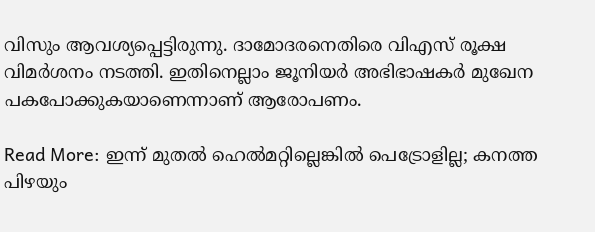വിസും ആവശ്യപ്പെട്ടിരുന്നു. ദാമോദരനെതിരെ വിഎസ് രൂക്ഷ വിമര്‍ശനം നടത്തി. ഇതിനെല്ലാം ജൂനിയര്‍ അഭിഭാഷകര്‍ മുഖേന പകപോക്കുകയാണെന്നാണ് ആരോപണം.

Read More: ഇന്ന് മുതല്‍ ഹെല്‍മറ്റില്ലെങ്കില്‍ പെട്രോളില്ല; കനത്ത പിഴയും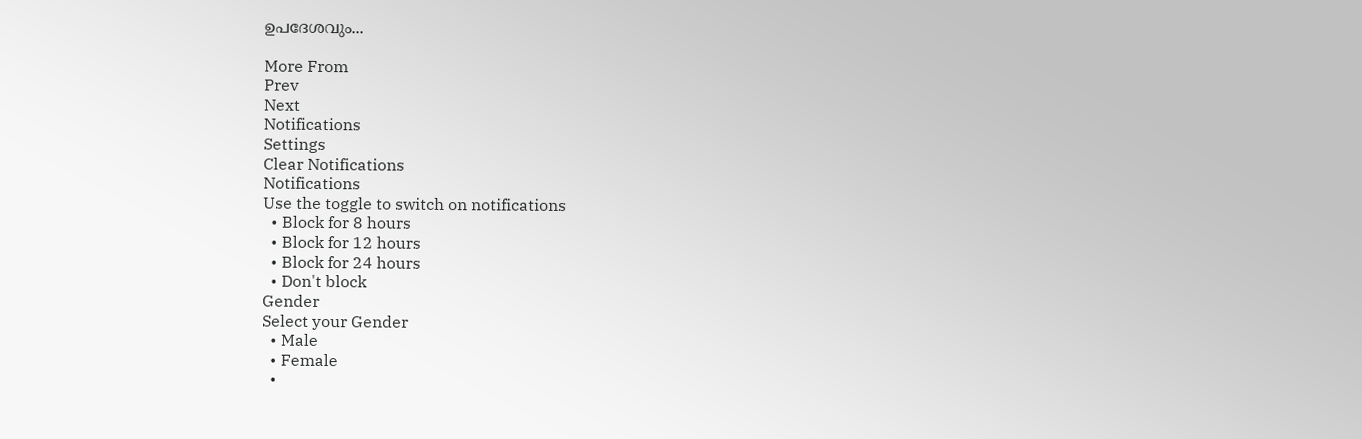ഉപദേശവും...

More From
Prev
Next
Notifications
Settings
Clear Notifications
Notifications
Use the toggle to switch on notifications
  • Block for 8 hours
  • Block for 12 hours
  • Block for 24 hours
  • Don't block
Gender
Select your Gender
  • Male
  • Female
  •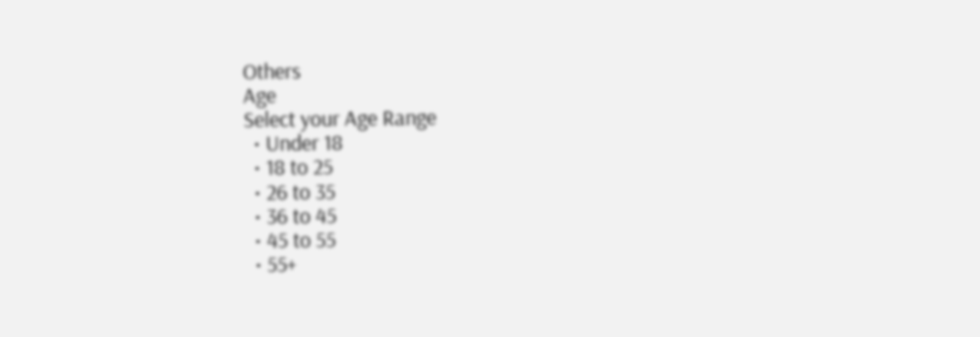Others
Age
Select your Age Range
  • Under 18
  • 18 to 25
  • 26 to 35
  • 36 to 45
  • 45 to 55
  • 55+